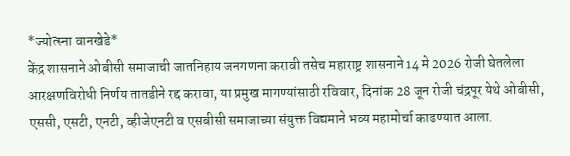*ज्योत्स्ना वानखेडे*
केंद्र शासनाने ओबीसी समाजाची जातनिहाय जनगणना करावी तसेच महाराष्ट्र शासनाने 14 मे 2026 रोजी घेतलेला आरक्षणविरोधी निर्णय तातडीने रद्द करावा, या प्रमुख मागण्यांसाठी रविवार, दिनांक 28 जून रोजी चंद्रपूर येथे ओबीसी, एससी, एसटी, एनटी, व्हीजेएनटी व एसबीसी समाजाच्या संयुक्त विद्यमाने भव्य महामोर्चा काढण्यात आला.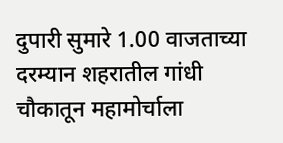दुपारी सुमारे 1.00 वाजताच्या दरम्यान शहरातील गांधी चौकातून महामोर्चाला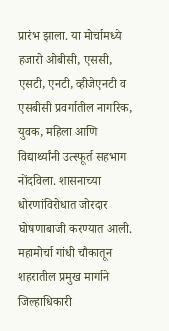प्रारंभ झाला. या मोर्चामध्ये हजारो ओबीसी, एससी, एसटी, एनटी, व्हीजेएनटी व एसबीसी प्रवर्गातील नागरिक, युवक, महिला आणि विद्यार्थ्यांनी उत्स्फूर्त सहभाग नोंदविला. शासनाच्या धोरणांविरोधात जोरदार घोषणाबाजी करण्यात आली.
महामोर्चा गांधी चौकातून शहरातील प्रमुख मार्गाने जिल्हाधिकारी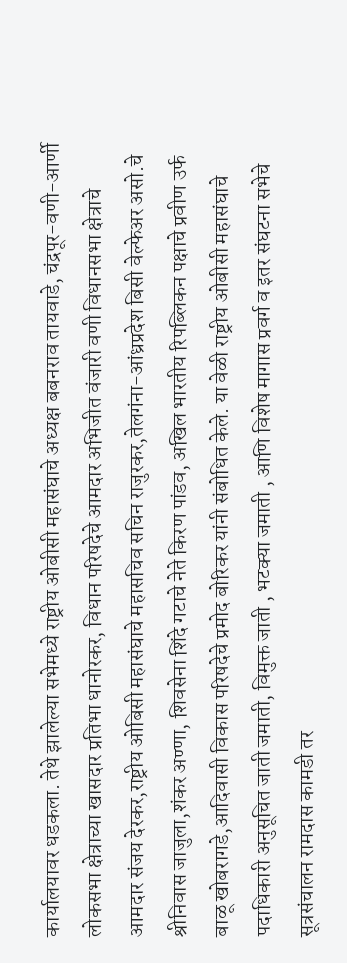कार्यालयावर धडकला. तेथे झालेल्या सभेमध्ये राष्ट्रीय ओबीसी महासंघाचे अध्यक्ष बबनराव तायवाडे, चंद्रपूर-वणी-आर्णी लोकसभा क्षेत्राच्या खासदार प्रतिभा धानोरकर, विधान परिषदेचे आमदार अभिजीत वंजारी वणी विधानसभा क्षेत्राचे आमदार संजय देरकर,राष्ट्रीय ओबिसी महासंघाचे महासचिव सचिन राजुरकर,तेलगंना-आंध्रप्रदेश बिसी वेल्फेअर असो.चे श्रीनिवास जाजुला,शंकर अण्णा, शिवसेना शिंदे गटाचे नेते किरण पांडव, अखिल भारतीय रिपब्लिकन पक्षाचे प्रवीण उर्फ बाळू खोबरागडे,आदिवासी विकास परिषदेचे प्रमोद बोरिकर यांनी संबोधित केले. या वेळी राष्ट्रीय ओबीसी महासंघाचे पदाधिकारी अनुसूचित जाती जमाती, विमुक्त जाती , भटक्या जमाती , आणि विशेष मागास प्रवर्ग व इतर संघटना सभेचे सूत्रसंचालन रामदास कामडी तर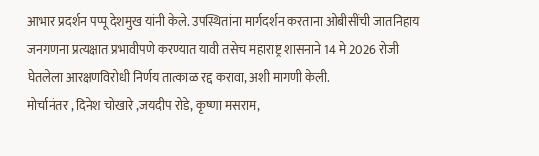आभार प्रदर्शन पप्पू देशमुख यांनी केले. उपस्थितांना मार्गदर्शन करताना ओबीसींची जातनिहाय जनगणना प्रत्यक्षात प्रभावीपणे करण्यात यावी तसेच महाराष्ट्र शासनाने 14 मे 2026 रोजी घेतलेला आरक्षणविरोधी निर्णय तात्काळ रद्द करावा, अशी मागणी केली.
मोर्चानंतर , दिनेश चोखारे ,जयदीप रोडे, कृष्णा मसराम,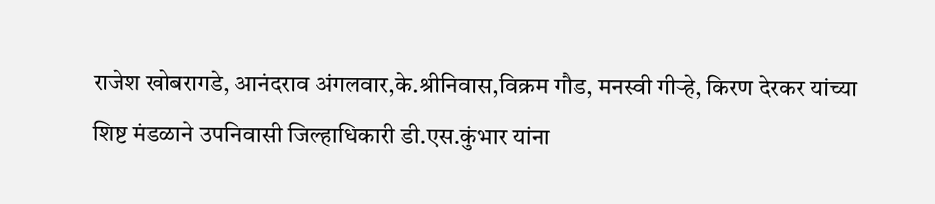राजेश खोबरागडे, आनंदराव अंगलवार,के.श्रीनिवास,विक्रम गौड, मनस्वी गीऱ्हे, किरण देरकर यांच्या शिष्ट मंडळाने उपनिवासी जिल्हाधिकारी डी.एस.कुंभार यांना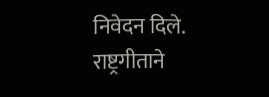निवेदन दिले. राष्ट्रगीताने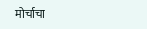मोर्चाचा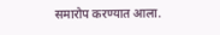समारोप करण्यात आला.